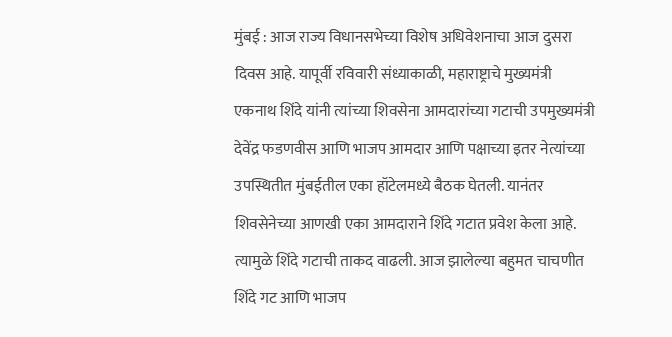मुंबई : आज राज्य विधानसभेच्या विशेष अधिवेशनाचा आज दुसरा दिवस आहे. यापूर्वी रविवारी संध्याकाळी, महाराष्ट्राचे मुख्यमंत्री एकनाथ शिंदे यांनी त्यांच्या शिवसेना आमदारांच्या गटाची उपमुख्यमंत्री देवेंद्र फडणवीस आणि भाजप आमदार आणि पक्षाच्या इतर नेत्यांच्या उपस्थितीत मुंबईतील एका हॉटेलमध्ये बैठक घेतली. यानंतर शिवसेनेच्या आणखी एका आमदाराने शिंदे गटात प्रवेश केला आहे. त्यामुळे शिंदे गटाची ताकद वाढली. आज झालेल्या बहुमत चाचणीत शिंदे गट आणि भाजप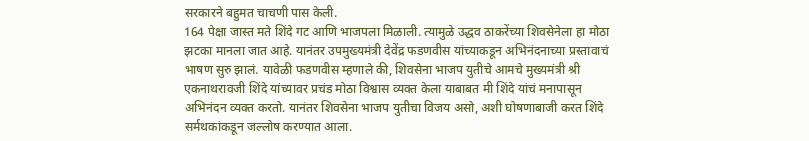सरकारने बहुमत चाचणी पास केली.
164 पेक्षा जास्त मते शिंदे गट आणि भाजपला मिळाली. त्यामुळे उद्धव ठाकरेंच्या शिवसेनेला हा मोठा झटका मानला जात आहे. यानंतर उपमुख्यमंत्री देवेंद्र फडणवीस यांच्याकडून अभिनंदनाच्या प्रस्तावाचं भाषण सुरु झालं. यावेळी फडणवीस म्हणाले की, शिवसेना भाजप युतीचे आमचे मुख्यमंत्री श्री एकनाथरावजी शिंदे यांच्यावर प्रचंड मोठा विश्वास व्यक्त केला याबाबत मी शिंदे यांचं मनापासून अभिनंदन व्यक्त करतो. यानंतर शिवसेना भाजप युतीचा विजय असो, अशी घोषणाबाजी करत शिंदे सर्मथकांकडून जल्लोष करण्यात आला.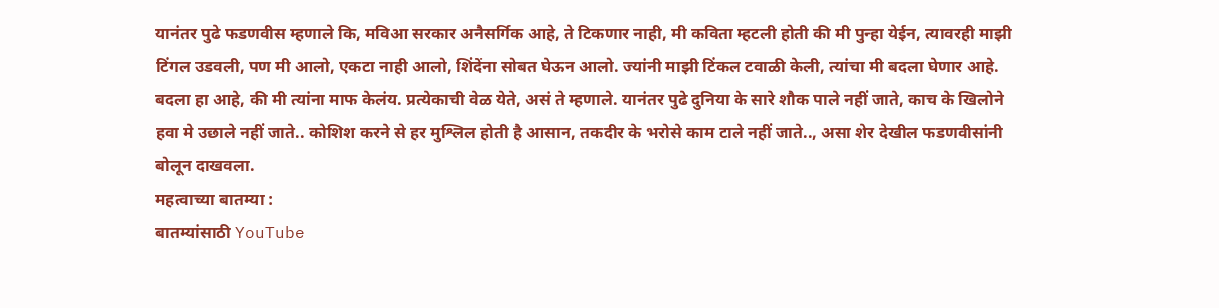यानंतर पुढे फडणवीस म्हणाले कि, मविआ सरकार अनैसर्गिक आहे, ते टिकणार नाही, मी कविता म्हटली होती की मी पुन्हा येईन, त्यावरही माझी टिंगल उडवली, पण मी आलो, एकटा नाही आलो, शिंदेंना सोबत घेऊन आलो. ज्यांनी माझी टिंकल टवाळी केली, त्यांचा मी बदला घेणार आहे. बदला हा आहे, की मी त्यांना माफ केलंय. प्रत्येकाची वेळ येते, असं ते म्हणाले. यानंतर पुढे दुनिया के सारे शौक पाले नहीं जाते, काच के खिलोने हवा मे उछाले नहीं जाते.. कोशिश करने से हर मुश्लिल होती है आसान, तकदीर के भरोसे काम टाले नहीं जाते.., असा शेर देखील फडणवीसांनी बोलून दाखवला.
महत्वाच्या बातम्या :
बातम्यांसाठी YouTube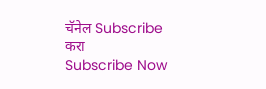चॅनेल Subscribe करा
Subscribe Now